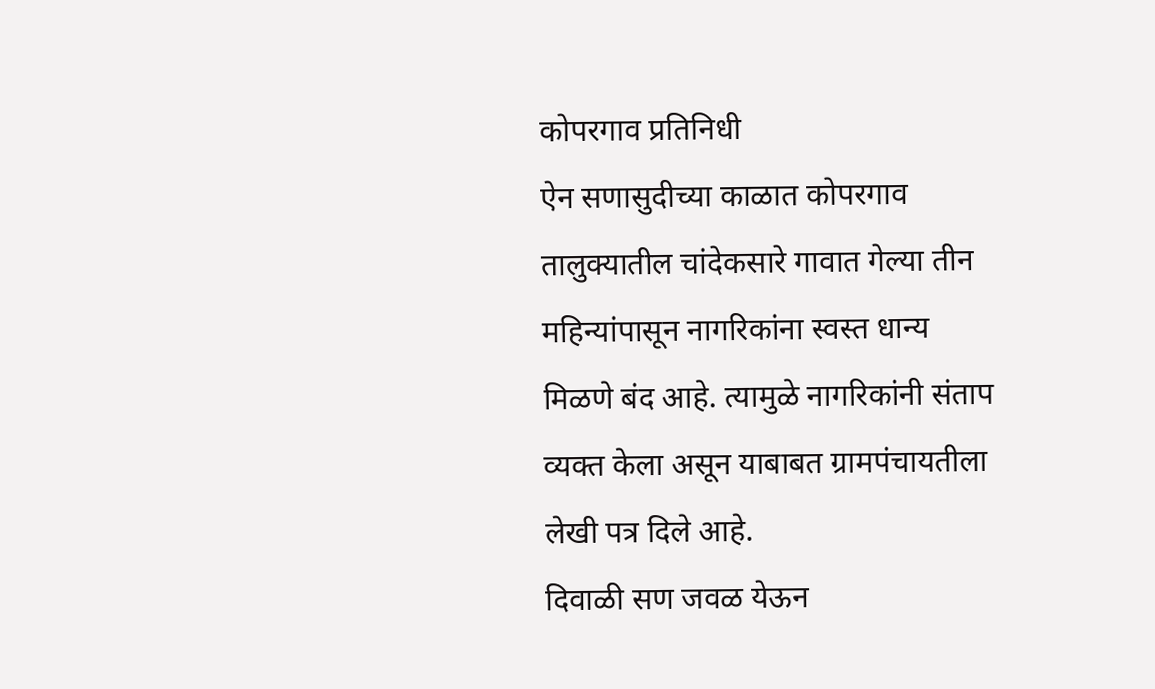कोपरगाव प्रतिनिधी
ऐन सणासुदीच्या काळात कोपरगाव तालुक्यातील चांदेकसारे गावात गेल्या तीन महिन्यांपासून नागरिकांना स्वस्त धान्य मिळणे बंद आहे. त्यामुळे नागरिकांनी संताप व्यक्त केला असून याबाबत ग्रामपंचायतीला लेखी पत्र दिले आहे.
दिवाळी सण जवळ येऊन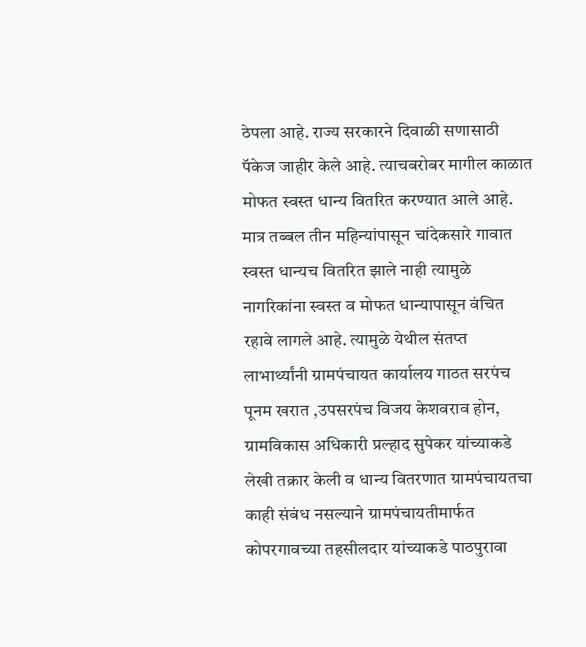ठेपला आहे. राज्य सरकारने दिवाळी सणासाठी पॅकेज जाहीर केले आहे. त्याचबरोबर मागील काळात मोफत स्वस्त धान्य वितरित करण्यात आले आहे. मात्र तब्बल तीन महिन्यांपासून चांदेकसारे गावात स्वस्त धान्यच वितरित झाले नाही त्यामुळे नागरिकांना स्वस्त व मोफत धान्यापासून वंचित रहावे लागले आहे. त्यामुळे येथील संतप्त लाभार्थ्यांनी ग्रामपंचायत कार्यालय गाठत सरपंच पूनम खरात ,उपसरपंच विजय केशवराव होन, ग्रामविकास अधिकारी प्रल्हाद सुपेकर यांच्याकडे लेखी तक्रार केली व धान्य वितरणात ग्रामपंचायतचा काही संबंध नसल्याने ग्रामपंचायतीमार्फत कोपरगावच्या तहसीलदार यांच्याकडे पाठपुरावा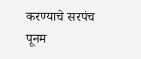करण्याचे सरपंच पूनम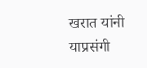खरात यांनी याप्रसंगी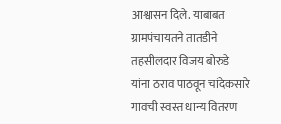आश्वासन दिले. याबाबत ग्रामपंचायतने तातडीने तहसीलदार विजय बोरुडे यांना ठराव पाठवून चांदेकसारे गावची स्वस्त धान्य वितरण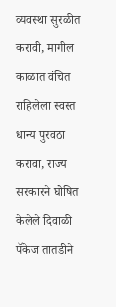व्यवस्था सुरळीत करावी, मागील काळात वंचित राहिलेला स्वस्त धान्य पुरवठा करावा, राज्य सरकारने घोषित केलेले दिवाळी पॅकेज तातडीने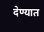देण्यात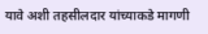यावे अशी तहसीलदार यांच्याकडे मागणी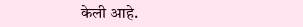केली आहे.